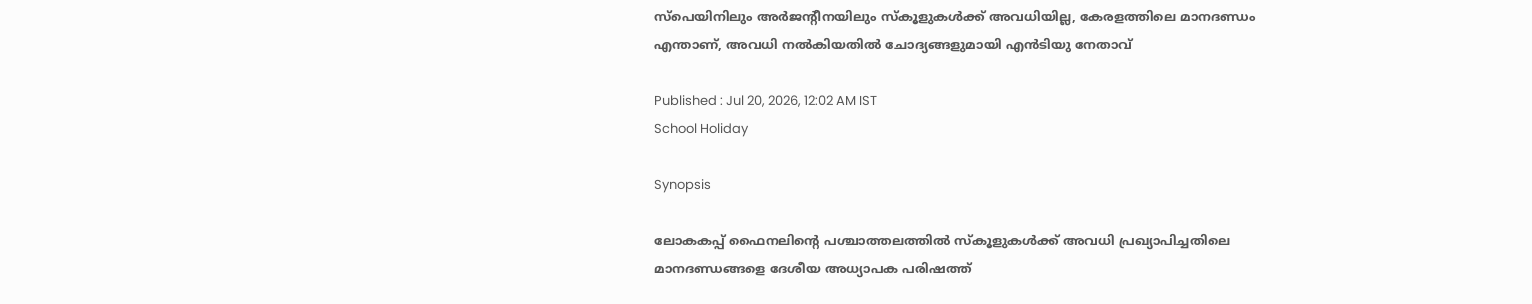സ്പെയിനിലും അര്‍ജന്റീനയിലും സ്കൂളുകൾക്ക് അവധിയില്ല, കേരളത്തിലെ മാനദണ്ഡം എന്താണ്, അവധി നൽകിയതിൽ ചോദ്യങ്ങളുമായി എൻടിയു നേതാവ്

Published : Jul 20, 2026, 12:02 AM IST
School Holiday

Synopsis

ലോകകപ്പ് ഫൈനലിന്റെ പശ്ചാത്തലത്തിൽ സ്കൂളുകൾക്ക് അവധി പ്രഖ്യാപിച്ചതിലെ മാനദണ്ഡങ്ങളെ ദേശീയ അധ്യാപക പരിഷത്ത്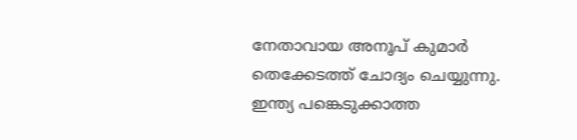നേതാവായ അനൂപ് കുമാർ തെക്കേടത്ത് ചോദ്യം ചെയ്യുന്നു. ഇന്ത്യ പങ്കെടുക്കാത്ത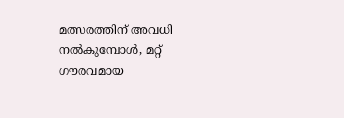മത്സരത്തിന് അവധി നൽകുമ്പോൾ, മറ്റ് ഗൗരവമായ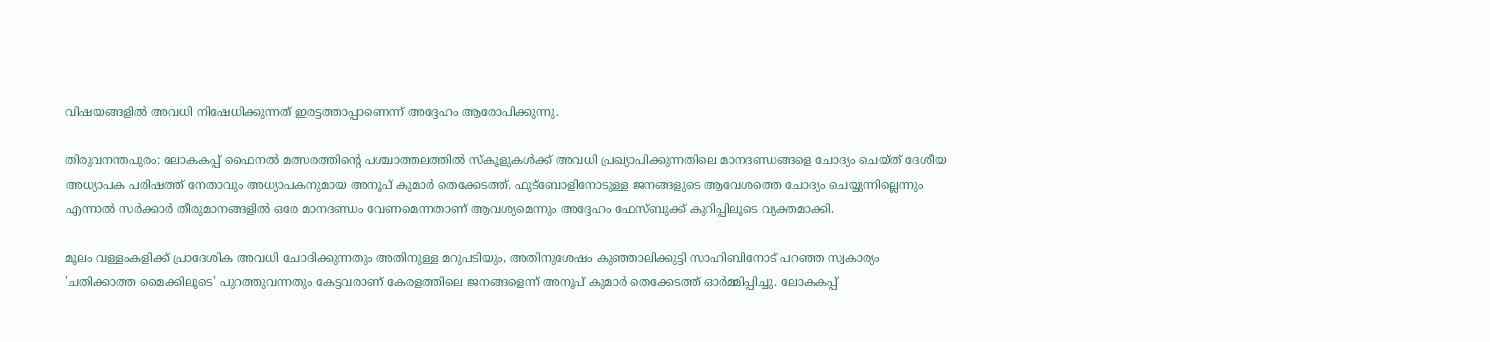വിഷയങ്ങളിൽ അവധി നിഷേധിക്കുന്നത് ഇരട്ടത്താപ്പാണെന്ന് അദ്ദേഹം ആരോപിക്കുന്നു.

തിരുവനന്തപുരം: ലോകകപ്പ് ഫൈനൽ മത്സരത്തിന്റെ പശ്ചാത്തലത്തിൽ സ്കൂളുകൾക്ക് അവധി പ്രഖ്യാപിക്കുന്നതിലെ മാനദണ്ഡങ്ങളെ ചോദ്യം ചെയ്ത് ദേശീയ അധ്യാപക പരിഷത്ത് നേതാവും അധ്യാപകനുമായ അനൂപ് കുമാർ തെക്കേടത്ത്. ഫുട്ബോളിനോടുള്ള ജനങ്ങളുടെ ആവേശത്തെ ചോദ്യം ചെയ്യുന്നില്ലെന്നും എന്നാൽ സർക്കാർ തീരുമാനങ്ങളിൽ ഒരേ മാനദണ്ഡം വേണമെന്നതാണ് ആവശ്യമെന്നും അദ്ദേഹം ഫേസ്ബുക്ക് കുറിപ്പിലൂടെ വ്യക്തമാക്കി.

മൂലം വള്ളംകളിക്ക് പ്രാദേശിക അവധി ചോദിക്കുന്നതും അതിനുള്ള മറുപടിയും, അതിനുശേഷം കുഞ്ഞാലിക്കുട്ടി സാഹിബിനോട് പറഞ്ഞ സ്വകാര്യം 'ചതിക്കാത്ത മൈക്കിലൂടെ' പുറത്തുവന്നതും കേട്ടവരാണ് കേരളത്തിലെ ജനങ്ങളെന്ന് അനൂപ് കുമാർ തെക്കേടത്ത് ഓർമ്മിപ്പിച്ചു. ലോകകപ്പ്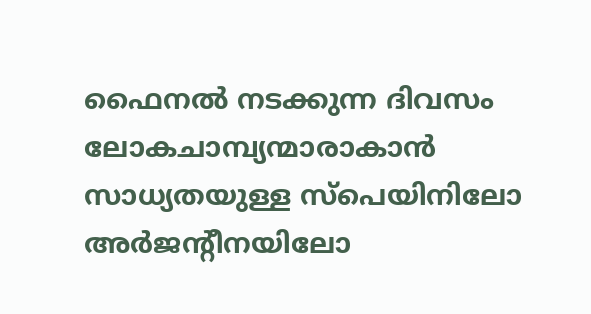ഫൈനൽ നടക്കുന്ന ദിവസം ലോകചാമ്പ്യന്മാരാകാൻ സാധ്യതയുള്ള സ്പെയിനിലോ അർജന്റീനയിലോ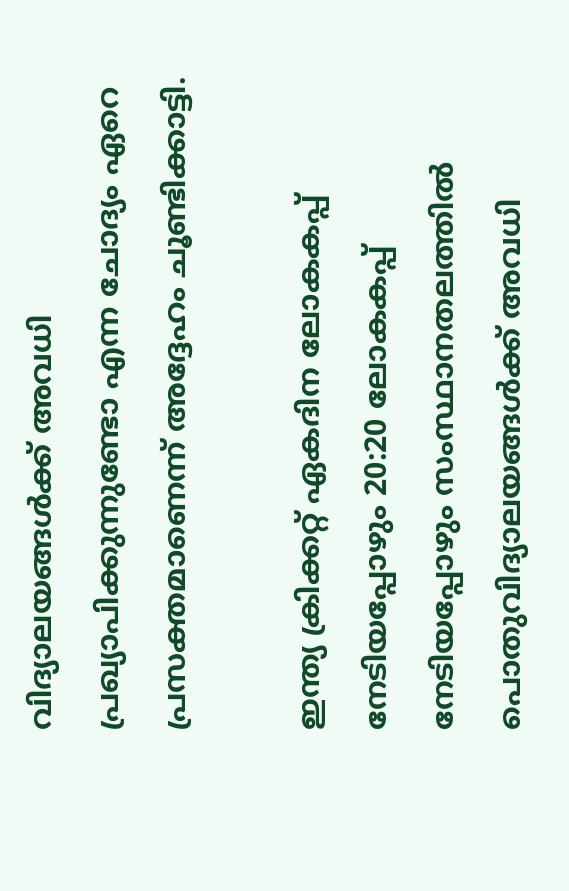വിദ്യാലയങ്ങൾക്ക് അവധി പ്രഖ്യാപിക്കുന്നുണ്ടോ എന്ന ചോദ്യം ഏറെ പ്രസക്തമാണെന്ന് അദ്ദേഹം ചൂണ്ടിക്കാട്ടി.

ഇന്ത്യ ക്രിക്കറ്റ് ഏകദിന ലോകകപ്പ് നേടിയപ്പോഴും 20:20 ലോകകപ്പ് നേടിയപ്പോഴും സംസ്ഥാനതലത്തിൽ പൊതുവിദ്യാലയങ്ങൾക്ക് അവധി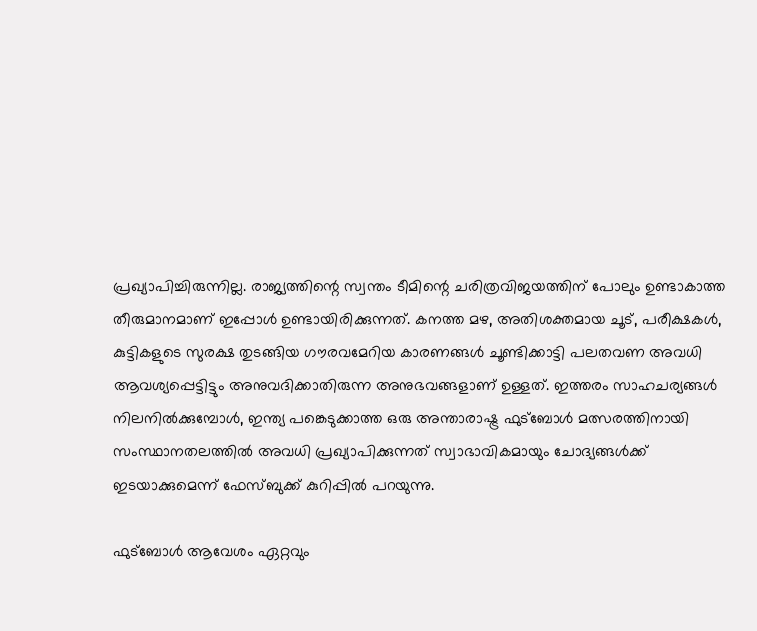പ്രഖ്യാപിച്ചിരുന്നില്ല. രാജ്യത്തിന്റെ സ്വന്തം ടീമിന്റെ ചരിത്രവിജയത്തിന് പോലും ഉണ്ടാകാത്ത തീരുമാനമാണ് ഇപ്പോൾ ഉണ്ടായിരിക്കുന്നത്. കനത്ത മഴ, അതിശക്തമായ ചൂട്, പരീക്ഷകൾ, കുട്ടികളുടെ സുരക്ഷ തുടങ്ങിയ ഗൗരവമേറിയ കാരണങ്ങൾ ചൂണ്ടിക്കാട്ടി പലതവണ അവധി ആവശ്യപ്പെട്ടിട്ടും അനുവദിക്കാതിരുന്ന അനുഭവങ്ങളാണ് ഉള്ളത്. ഇത്തരം സാഹചര്യങ്ങൾ നിലനിൽക്കുമ്പോൾ, ഇന്ത്യ പങ്കെടുക്കാത്ത ഒരു അന്താരാഷ്ട്ര ഫുട്ബോൾ മത്സരത്തിനായി സംസ്ഥാനതലത്തിൽ അവധി പ്രഖ്യാപിക്കുന്നത് സ്വാഭാവികമായും ചോദ്യങ്ങൾക്ക് ഇടയാക്കുമെന്ന് ഫേസ്ബുക്ക് കുറിപ്പിൽ പറയുന്നു.

ഫുട്ബോൾ ആവേശം ഏറ്റവും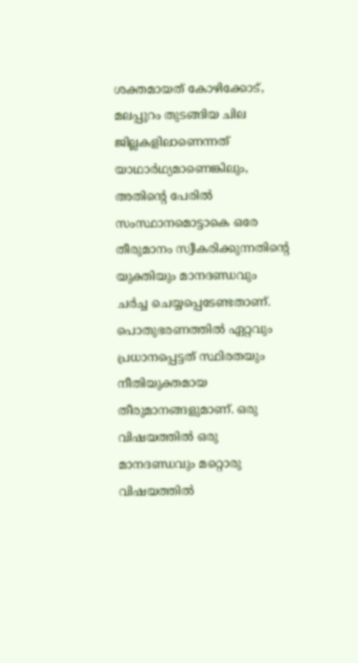ശക്തമായത് കോഴിക്കോട്, മലപ്പുറം തുടങ്ങിയ ചില ജില്ലകളിലാണെന്നത് യാഥാർഥ്യമാണെങ്കിലും, അതിന്റെ പേരിൽ സംസ്ഥാനമൊട്ടാകെ ഒരേ തീരുമാനം സ്വീകരിക്കുന്നതിന്റെ യുക്തിയും മാനദണ്ഡവും ചർച്ച ചെയ്യപ്പെടേണ്ടതാണ്. പൊതുഭരണത്തിൽ ഏറ്റവും പ്രധാനപ്പെട്ടത് സ്ഥിരതയും നീതിയുക്തമായ തീരുമാനങ്ങളുമാണ്. ഒരു വിഷയത്തിൽ ഒരു മാനദണ്ഡവും മറ്റൊരു വിഷയത്തിൽ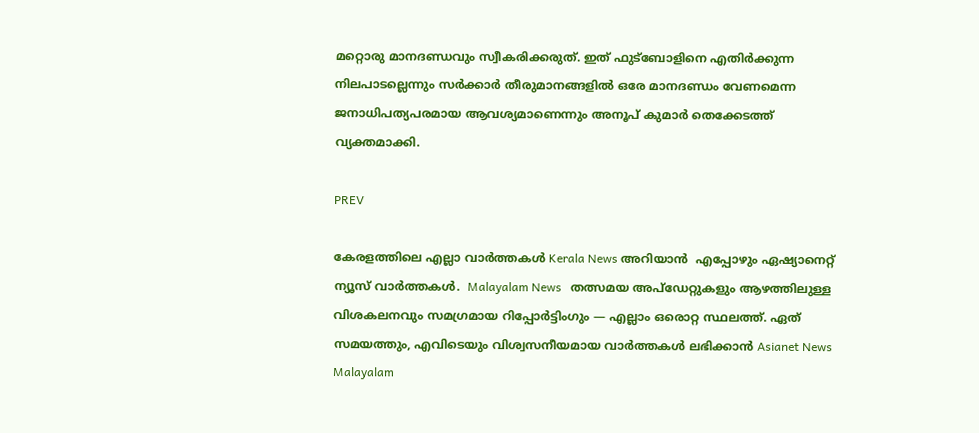മറ്റൊരു മാനദണ്ഡവും സ്വീകരിക്കരുത്. ഇത് ഫുട്ബോളിനെ എതിർക്കുന്ന നിലപാടല്ലെന്നും സർക്കാർ തീരുമാനങ്ങളിൽ ഒരേ മാനദണ്ഡം വേണമെന്ന ജനാധിപത്യപരമായ ആവശ്യമാണെന്നും അനൂപ് കുമാർ തെക്കേടത്ത് വ്യക്തമാക്കി.

PREV

കേരളത്തിലെ എല്ലാ വാർത്തകൾ Kerala News അറിയാൻ  എപ്പോഴും ഏഷ്യാനെറ്റ് ന്യൂസ് വാർത്തകൾ.  Malayalam News   തത്സമയ അപ്‌ഡേറ്റുകളും ആഴത്തിലുള്ള വിശകലനവും സമഗ്രമായ റിപ്പോർട്ടിംഗും — എല്ലാം ഒരൊറ്റ സ്ഥലത്ത്. ഏത് സമയത്തും, എവിടെയും വിശ്വസനീയമായ വാർത്തകൾ ലഭിക്കാൻ Asianet News Malayalam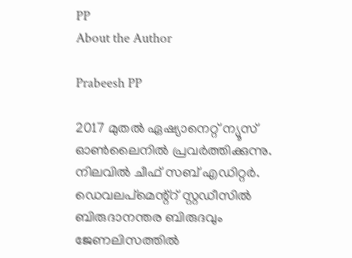PP
About the Author

Prabeesh PP

2017 മുതല്‍ ഏഷ്യാനെറ്റ് ന്യൂസ് ഓണ്‍ലൈനില്‍ പ്രവര്‍ത്തിക്കുന്നു. നിലവില്‍ ചീഫ് സബ് എഡിറ്റര്‍. ഡെവലപ്മെന്റ്റ് സ്റ്റഡീസിൽ ബിരുദാനന്തര ബിരുദവും ജേണലിസത്തില്‍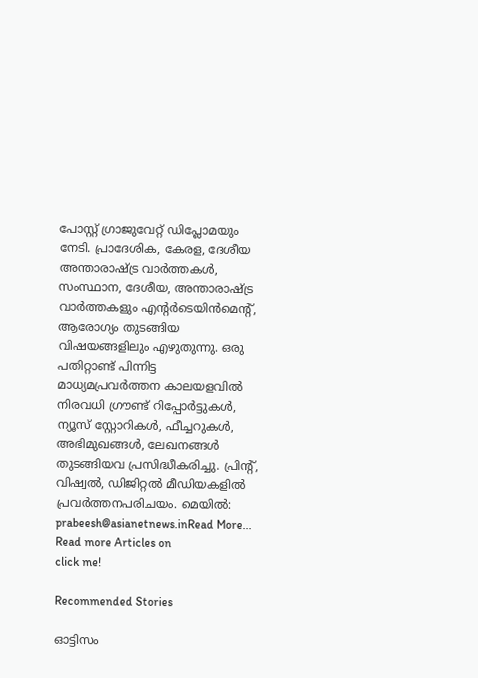പോസ്റ്റ് ഗ്രാജുവേറ്റ് ഡിപ്ലോമയും നേടി. പ്രാദേശിക, കേരള, ദേശീയ അന്താരാഷ്ട്ര വാർത്തകൾ, സംസ്ഥാന, ദേശീയ, അന്താരാഷ്ട്ര വാര്‍ത്തകളും എന്റര്‍ടെയിന്‍മെന്റ്, ആരോഗ്യം തുടങ്ങിയ വിഷയങ്ങളിലും എഴുതുന്നു. ഒരു പതിറ്റാണ്ട് പിന്നിട്ട മാധ്യമപ്രവര്‍ത്തന കാലയളവില്‍ നിരവധി ഗ്രൗണ്ട് റിപ്പോര്‍ട്ടുകള്‍, ന്യൂസ് സ്റ്റോറികള്‍, ഫീച്ചറുകള്‍, അഭിമുഖങ്ങള്‍, ലേഖനങ്ങള്‍ തുടങ്ങിയവ പ്രസിദ്ധീകരിച്ചു. പ്രിന്റ്, വിഷ്വല്‍, ഡിജിറ്റല്‍ മീഡിയകളില്‍ പ്രവര്‍ത്തനപരിചയം. മെയില്‍: prabeesh@asianetnews.inRead More...
Read more Articles on
click me!

Recommended Stories

ഓട്ടിസം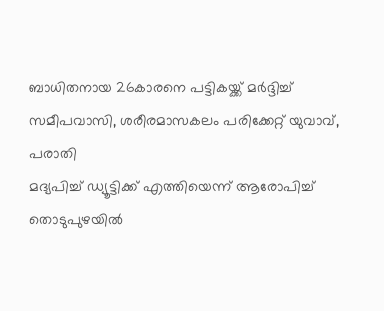ബാധിതനായ 26കാരനെ പട്ടികയ്ക്ക് മ‍ർദ്ദിച്ച് സമീപവാസി, ശരീരമാസകലം പരിക്കേറ്റ് യുവാവ്, പരാതി
മദ്യപിച്ച് ഡ്യൂട്ടിക്ക് എത്തിയെന്ന് ആരോപിച്ച് തൊടുപുഴയിൽ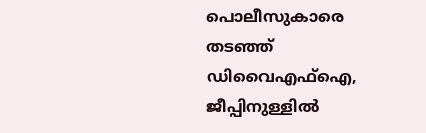പൊലീസുകാരെ തടഞ്ഞ് ഡിവൈഎഫ്ഐ, ജീപ്പിനുള്ളിൽ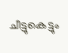ചീട്ടുകെട്ടും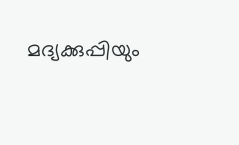മദ്യക്കുപ്പിയും